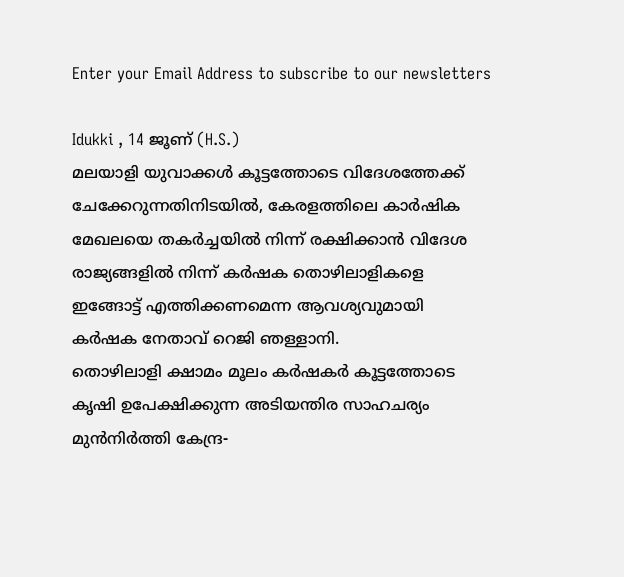Enter your Email Address to subscribe to our newsletters

Idukki , 14 ജൂണ് (H.S.)
മലയാളി യുവാക്കൾ കൂട്ടത്തോടെ വിദേശത്തേക്ക് ചേക്കേറുന്നതിനിടയിൽ, കേരളത്തിലെ കാർഷിക മേഖലയെ തകർച്ചയിൽ നിന്ന് രക്ഷിക്കാൻ വിദേശ രാജ്യങ്ങളിൽ നിന്ന് കർഷക തൊഴിലാളികളെ ഇങ്ങോട്ട് എത്തിക്കണമെന്ന ആവശ്യവുമായി കർഷക നേതാവ് റെജി ഞള്ളാനി.
തൊഴിലാളി ക്ഷാമം മൂലം കർഷകർ കൂട്ടത്തോടെ കൃഷി ഉപേക്ഷിക്കുന്ന അടിയന്തിര സാഹചര്യം മുൻനിർത്തി കേന്ദ്ര-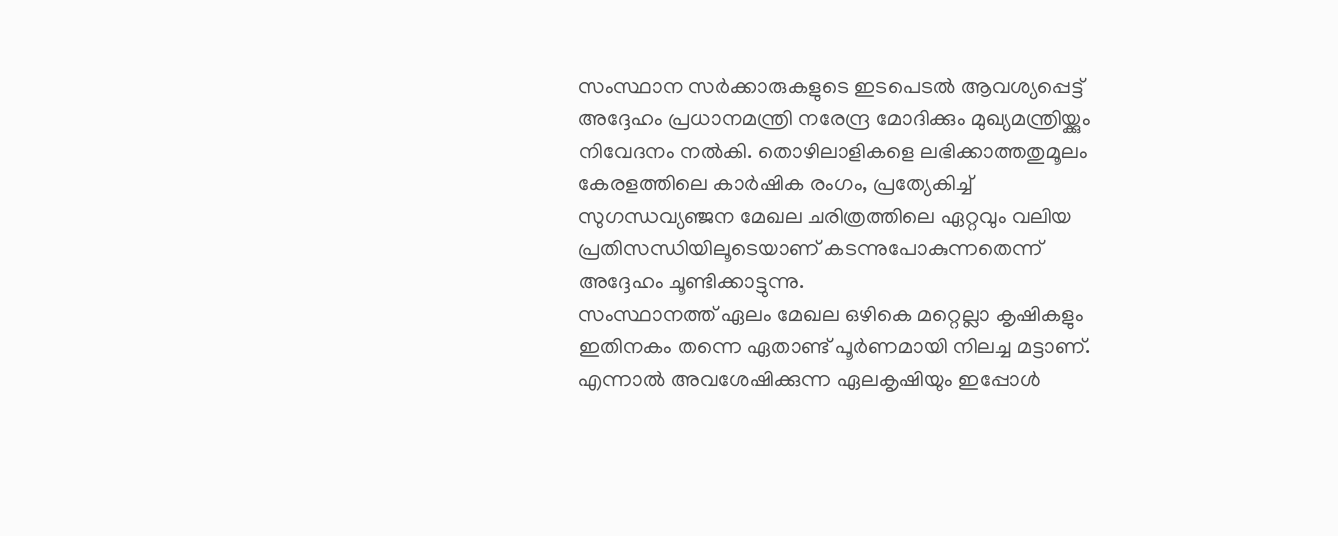സംസ്ഥാന സർക്കാരുകളുടെ ഇടപെടൽ ആവശ്യപ്പെട്ട് അദ്ദേഹം പ്രധാനമന്ത്രി നരേന്ദ്ര മോദിക്കും മുഖ്യമന്ത്രിയ്ക്കും നിവേദനം നൽകി. തൊഴിലാളികളെ ലഭിക്കാത്തതുമൂലം കേരളത്തിലെ കാർഷിക രംഗം, പ്രത്യേകിച്ച് സുഗന്ധവ്യഞ്ജന മേഖല ചരിത്രത്തിലെ ഏറ്റവും വലിയ പ്രതിസന്ധിയിലൂടെയാണ് കടന്നുപോകുന്നതെന്ന് അദ്ദേഹം ചൂണ്ടിക്കാട്ടുന്നു.
സംസ്ഥാനത്ത് ഏലം മേഖല ഒഴികെ മറ്റെല്ലാ കൃഷികളും ഇതിനകം തന്നെ ഏതാണ്ട് പൂർണമായി നിലച്ച മട്ടാണ്. എന്നാൽ അവശേഷിക്കുന്ന ഏലകൃഷിയും ഇപ്പോൾ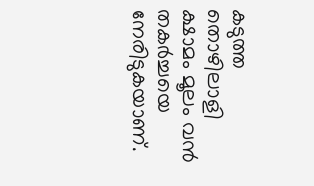കടുത്ത തൊഴിലാളി ക്ഷാമം മൂലം വൻ തകർച്ചയെ നേരിടുകയാണ്.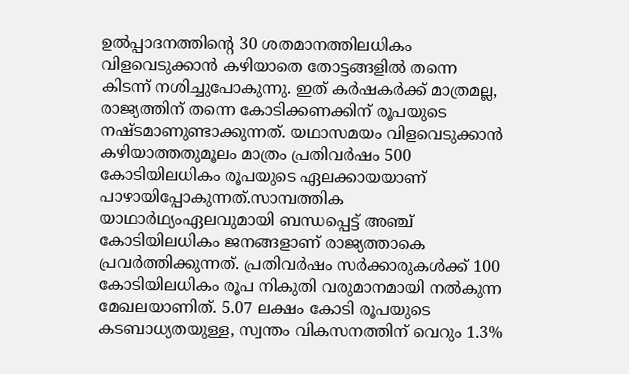ഉൽപ്പാദനത്തിന്റെ 30 ശതമാനത്തിലധികം വിളവെടുക്കാൻ കഴിയാതെ തോട്ടങ്ങളിൽ തന്നെ കിടന്ന് നശിച്ചുപോകുന്നു. ഇത് കർഷകർക്ക് മാത്രമല്ല, രാജ്യത്തിന് തന്നെ കോടിക്കണക്കിന് രൂപയുടെ നഷ്ടമാണുണ്ടാക്കുന്നത്. യഥാസമയം വിളവെടുക്കാൻ കഴിയാത്തതുമൂലം മാത്രം പ്രതിവർഷം 500 കോടിയിലധികം രൂപയുടെ ഏലക്കായയാണ് പാഴായിപ്പോകുന്നത്.സാമ്പത്തിക യാഥാർഥ്യംഏലവുമായി ബന്ധപ്പെട്ട് അഞ്ച് കോടിയിലധികം ജനങ്ങളാണ് രാജ്യത്താകെ പ്രവർത്തിക്കുന്നത്. പ്രതിവർഷം സർക്കാരുകൾക്ക് 100 കോടിയിലധികം രൂപ നികുതി വരുമാനമായി നൽകുന്ന മേഖലയാണിത്. 5.07 ലക്ഷം കോടി രൂപയുടെ കടബാധ്യതയുള്ള, സ്വന്തം വികസനത്തിന് വെറും 1.3%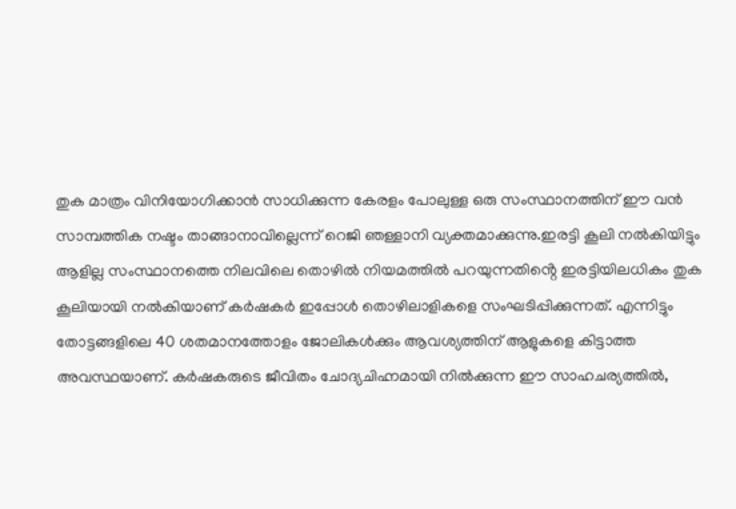തുക മാത്രം വിനിയോഗിക്കാൻ സാധിക്കുന്ന കേരളം പോലുള്ള ഒരു സംസ്ഥാനത്തിന് ഈ വൻ സാമ്പത്തിക നഷ്ടം താങ്ങാനാവില്ലെന്ന് റെജി ഞള്ളാനി വ്യക്തമാക്കുന്നു.ഇരട്ടി കൂലി നൽകിയിട്ടും ആളില്ല സംസ്ഥാനത്തെ നിലവിലെ തൊഴിൽ നിയമത്തിൽ പറയുന്നതിൻ്റെ ഇരട്ടിയിലധികം തുക കൂലിയായി നൽകിയാണ് കർഷകർ ഇപ്പോൾ തൊഴിലാളികളെ സംഘടിപ്പിക്കുന്നത്. എന്നിട്ടും തോട്ടങ്ങളിലെ 40 ശതമാനത്തോളം ജോലികൾക്കും ആവശ്യത്തിന് ആളുകളെ കിട്ടാത്ത അവസ്ഥയാണ്. കർഷകരുടെ ജീവിതം ചോദ്യചിഹ്നമായി നിൽക്കുന്ന ഈ സാഹചര്യത്തിൽ,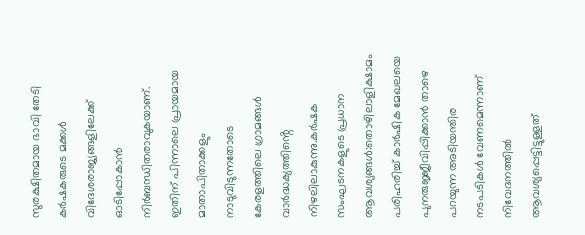സുരക്ഷിതമായ ഭാവി തേടി കർഷകരുടെ മക്കൾ വിദേശരാജ്യങ്ങളിലേക്ക് ഓടിപ്പോകാൻ നിർബന്ധിതരാവുകയാണ്. ഇതിന് പിന്നാലെ പ്രായമായ മാതാപിതാക്കളും നാടുവിടുന്നതോടെ കേരളത്തിലെ ഗ്രാമങ്ങൾ വാർദ്ധക്യത്തിൻ്റെ നിഴലിലാകുന്നു.കർഷക സംഘടനകളുടെ പ്രധാന ആവശ്യങ്ങൾ:തൊഴിലാളിക്ഷാമം പരിഹരിച്ച് കാർഷിക മേഖലയെ പുനരുജ്ജീവിപ്പിക്കാൻ താഴെ പറയുന്ന അടിയന്തിര നടപടികൾ വേണമെന്നാണ് നിവേദനത്തിൽ ആവശ്യപ്പെട്ടിട്ടുള്ളത്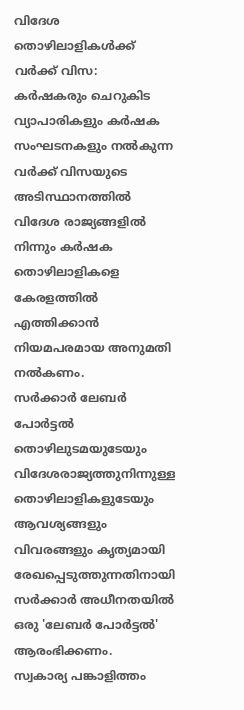വിദേശ തൊഴിലാളികൾക്ക് വർക്ക് വിസ:
കർഷകരും ചെറുകിട വ്യാപാരികളും കർഷക സംഘടനകളും നൽകുന്ന വർക്ക് വിസയുടെ അടിസ്ഥാനത്തിൽ വിദേശ രാജ്യങ്ങളിൽ നിന്നും കർഷക തൊഴിലാളികളെ കേരളത്തിൽ എത്തിക്കാൻ നിയമപരമായ അനുമതി നൽകണം.
സർക്കാർ ലേബർ പോർട്ടൽ
തൊഴിലുടമയുടേയും വിദേശരാജ്യത്തുനിന്നുള്ള തൊഴിലാളികളുടേയും ആവശ്യങ്ങളും വിവരങ്ങളും കൃത്യമായി രേഖപ്പെടുത്തുന്നതിനായി സർക്കാർ അധീനതയിൽ ഒരു 'ലേബർ പോർട്ടൽ' ആരംഭിക്കണം.
സ്വകാര്യ പങ്കാളിത്തം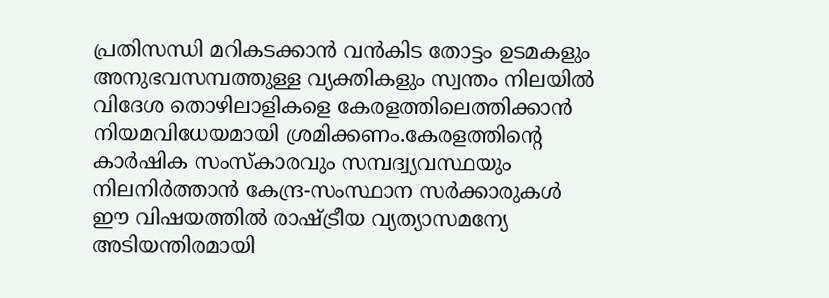പ്രതിസന്ധി മറികടക്കാൻ വൻകിട തോട്ടം ഉടമകളും അനുഭവസമ്പത്തുള്ള വ്യക്തികളും സ്വന്തം നിലയിൽ വിദേശ തൊഴിലാളികളെ കേരളത്തിലെത്തിക്കാൻ നിയമവിധേയമായി ശ്രമിക്കണം.കേരളത്തിന്റെ കാർഷിക സംസ്കാരവും സമ്പദ്വ്യവസ്ഥയും നിലനിർത്താൻ കേന്ദ്ര-സംസ്ഥാന സർക്കാരുകൾ ഈ വിഷയത്തിൽ രാഷ്ട്രീയ വ്യത്യാസമന്യേ അടിയന്തിരമായി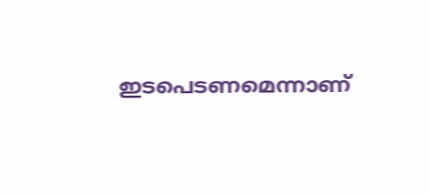ഇടപെടണമെന്നാണ്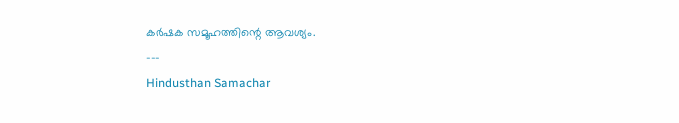കർഷക സമൂഹത്തിന്റെ ആവശ്യം.
---
Hindusthan Samachar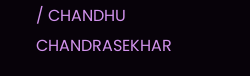/ CHANDHU CHANDRASEKHAR